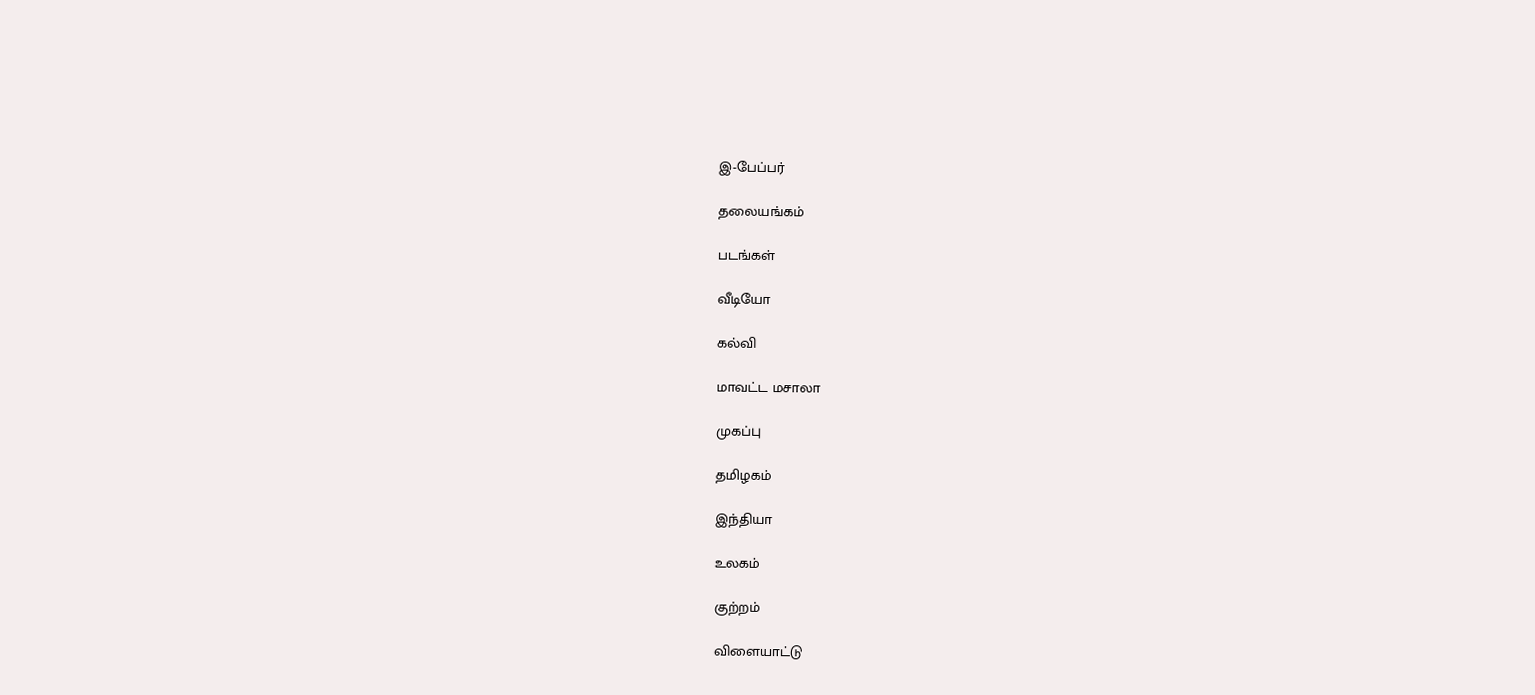இ-பேப்பர்

தலையங்கம்

படங்கள்

வீடியோ

கல்வி

மாவட்ட மசாலா

முகப்பு

தமிழகம்

இந்தியா

உலகம்

குற்றம்

விளையாட்டு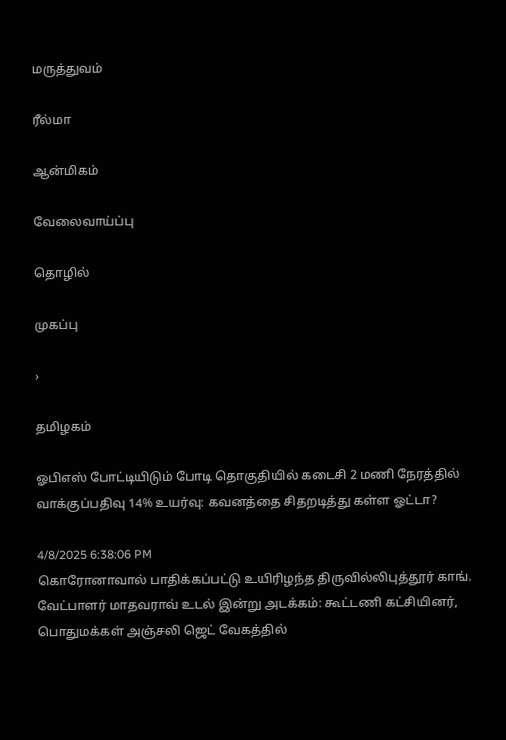மருத்துவம்

ரீல்மா

ஆன்மிகம்

வேலைவாய்ப்பு

தொழில்

முகப்பு

›

தமிழகம்

ஓபிஎஸ் போட்டியிடும் போடி தொகுதியில் கடைசி 2 மணி நேரத்தில் வாக்குப்பதிவு 14% உயர்வு: கவனத்தை சிதறடித்து கள்ள ஓட்டா?

4/8/2025 6:38:06 PM
கொரோனாவால் பாதிக்கப்பட்டு உயிரிழந்த திருவில்லிபுத்தூர் காங். வேட்பாளர் மாதவராவ் உடல் இன்று அடக்கம்: கூட்டணி கட்சியினர், பொதுமக்கள் அஞ்சலி ஜெட் வேகத்தில்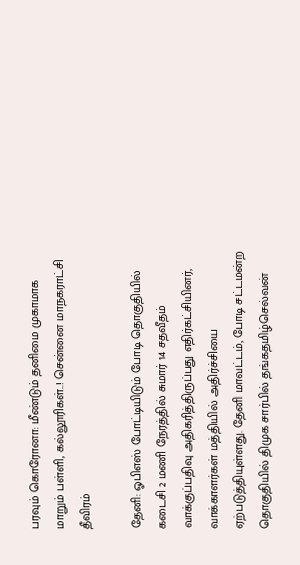பரவும் கொரோனா: மீண்டும் தனிமை முகாமாக மாறும் பள்ளி, கல்லூரிகள்..! சென்னை மாநகராட்சி தீவிரம்

தேனி: ஓபிஎஸ் போட்டியிடும் போடி தொகுதியில் கடைசி 2 மணி நேரத்தில் சுமார் 14 சதவீதம் வாக்குப்பதிவு அதிகரித்திருப்பது எதிர்கட்சியினர், வாக்காளர்கள் மத்தியில் அதிர்ச்சியை ஏற்படுத்தியுள்ளது. தேனி மாவட்டம், போடி சட்டமன்ற தொகுதியில் திமுக சார்பில் தங்கதமிழ்செல்வன்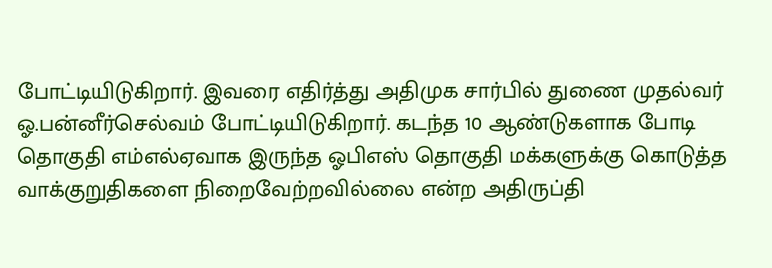போட்டியிடுகிறார். இவரை எதிர்த்து அதிமுக சார்பில் துணை முதல்வர் ஓ.பன்னீர்செல்வம் போட்டியிடுகிறார். கடந்த 10 ஆண்டுகளாக போடி தொகுதி எம்எல்ஏவாக இருந்த ஓபிஎஸ் தொகுதி மக்களுக்கு கொடுத்த வாக்குறுதிகளை நிறைவேற்றவில்லை என்ற அதிருப்தி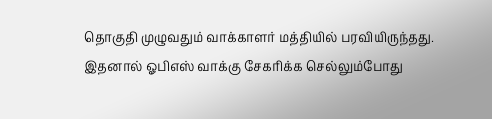தொகுதி முழுவதும் வாக்காளர் மத்தியில் பரவியிருந்தது. இதனால் ஓபிஎஸ் வாக்கு சேகரிக்க செல்லும்போது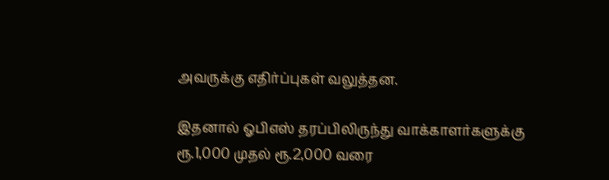அவருக்கு எதிர்ப்புகள் வலுத்தன.

இதனால் ஓபிஎஸ் தரப்பிலிருந்து வாக்காளர்களுக்கு ரூ.1,000 முதல் ரூ.2,000 வரை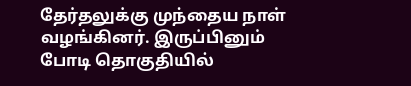தேர்தலுக்கு முந்தைய நாள் வழங்கினர். இருப்பினும் போடி தொகுதியில்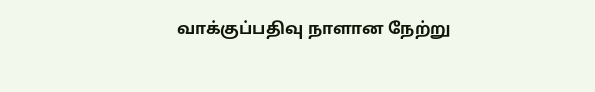வாக்குப்பதிவு நாளான நேற்று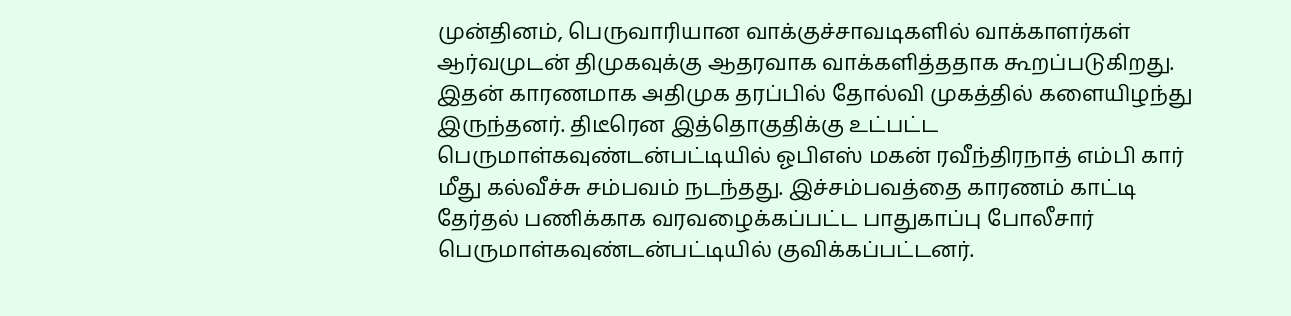முன்தினம், பெருவாரியான வாக்குச்சாவடிகளில் வாக்காளர்கள் ஆர்வமுடன் திமுகவுக்கு ஆதரவாக வாக்களித்ததாக கூறப்படுகிறது. இதன் காரணமாக அதிமுக தரப்பில் தோல்வி முகத்தில் களையிழந்து இருந்தனர். திடீரென இத்தொகுதிக்கு உட்பட்ட பெருமாள்கவுண்டன்பட்டியில் ஓபிஎஸ் மகன் ரவீந்திரநாத் எம்பி கார் மீது கல்வீச்சு சம்பவம் நடந்தது. இச்சம்பவத்தை காரணம் காட்டி தேர்தல் பணிக்காக வரவழைக்கப்பட்ட பாதுகாப்பு போலீசார் பெருமாள்கவுண்டன்பட்டியில் குவிக்கப்பட்டனர்.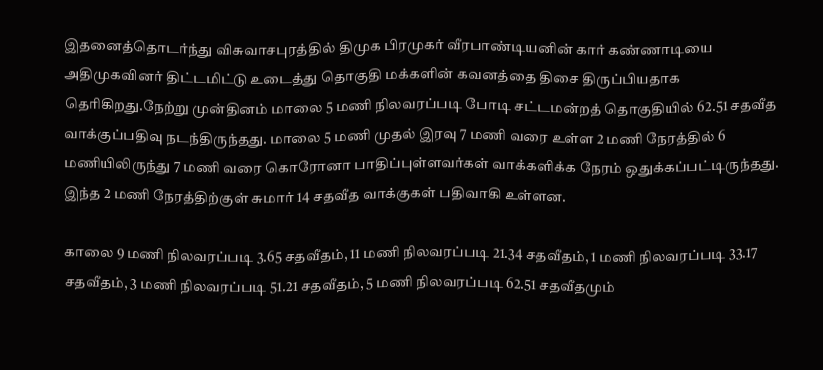இதனைத்தொடர்ந்து விசுவாசபுரத்தில் திமுக பிரமுகர் வீரபாண்டியனின் கார் கண்ணாடியை அதிமுகவினர் திட்டமிட்டு உடைத்து தொகுதி மக்களின் கவனத்தை திசை திருப்பியதாக தெரிகிறது.நேற்று முன்தினம் மாலை 5 மணி நிலவரப்படி போடி சட்டமன்றத் தொகுதியில் 62.51 சதவீத வாக்குப்பதிவு நடந்திருந்தது. மாலை 5 மணி முதல் இரவு 7 மணி வரை உள்ள 2 மணி நேரத்தில் 6 மணியிலிருந்து 7 மணி வரை கொரோனா பாதிப்புள்ளவர்கள் வாக்களிக்க நேரம் ஒதுக்கப்பட்டிருந்தது. இந்த 2 மணி நேரத்திற்குள் சுமார் 14 சதவீத வாக்குகள் பதிவாகி உள்ளன.

காலை 9 மணி நிலவரப்படி 3.65 சதவீதம், 11 மணி நிலவரப்படி 21.34 சதவீதம், 1 மணி நிலவரப்படி 33.17 சதவீதம், 3 மணி நிலவரப்படி 51.21 சதவீதம், 5 மணி நிலவரப்படி 62.51 சதவீதமும்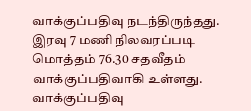வாக்குப்பதிவு நடந்திருந்தது. இரவு 7 மணி நிலவரப்படி மொத்தம் 76.30 சதவீதம் வாக்குப்பதிவாகி உள்ளது. வாக்குப்பதிவு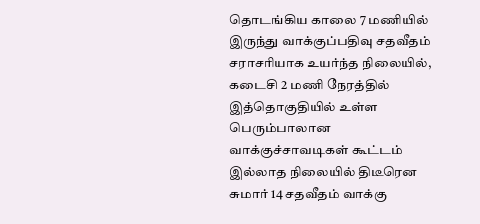தொடங்கிய காலை 7 மணியில் இருந்து வாக்குப்பதிவு சதவீதம் சராசரியாக உயர்ந்த நிலையில், கடைசி 2 மணி நேரத்தில் இத்தொகுதியில் உள்ள பெரும்பாலான வாக்குச்சாவடிகள் கூட்டம் இல்லாத நிலையில் திடீரென சுமார் 14 சதவீதம் வாக்கு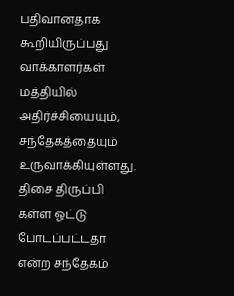பதிவானதாக கூறியிருப்பது வாக்காளர்கள் மத்தியில் அதிர்ச்சியையும், சந்தேகத்தையும் உருவாக்கியுள்ளது. திசை திருப்பி கள்ள ஓட்டு போடப்பட்டதா என்ற சந்தேகம்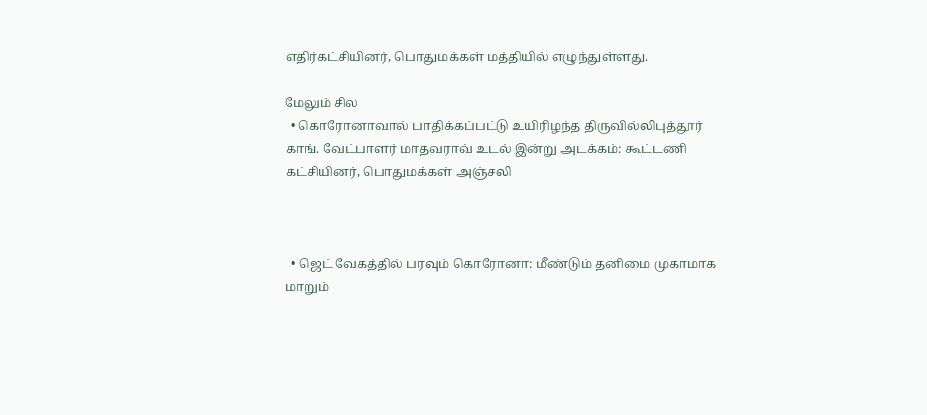எதிர்கட்சியினர், பொதுமக்கள் மத்தியில் எழுந்துள்ளது.

மேலும் சில
  • கொரோனாவால் பாதிக்கப்பட்டு உயிரிழந்த திருவில்லிபுத்தூர் காங். வேட்பாளர் மாதவராவ் உடல் இன்று அடக்கம்: கூட்டணி கட்சியினர், பொதுமக்கள் அஞ்சலி



  • ஜெட் வேகத்தில் பரவும் கொரோனா: மீண்டும் தனிமை முகாமாக மாறும்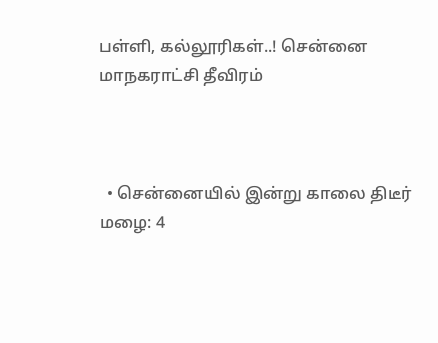பள்ளி, கல்லூரிகள்..! சென்னை மாநகராட்சி தீவிரம்



  • சென்னையில் இன்று காலை திடீர் மழை: 4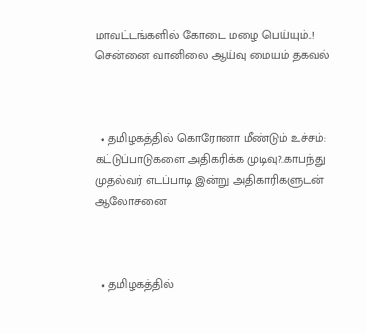மாவட்டங்களில் கோடை மழை பெய்யும்..! சென்னை வானிலை ஆய்வு மையம் தகவல்



  • தமிழகத்தில் கொரோனா மீண்டும் உச்சம்: கட்டுப்பாடுகளை அதிகரிக்க முடிவு?..காபந்து முதல்வர் எடப்பாடி இன்று அதிகாரிகளுடன் ஆலோசனை



  • தமிழகத்தில்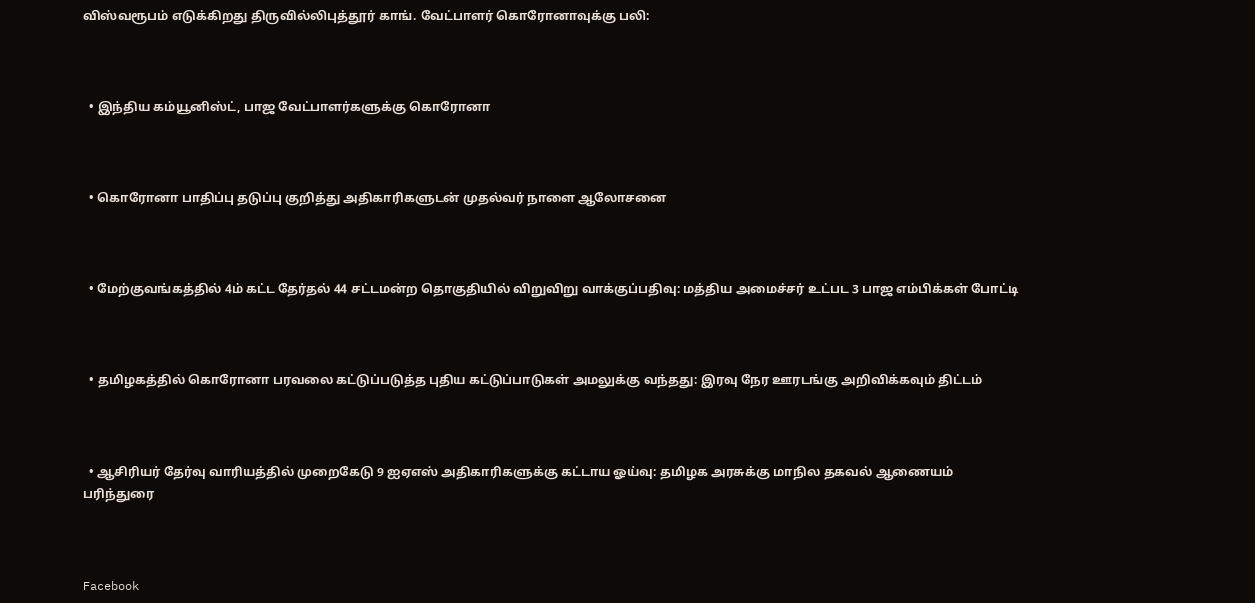விஸ்வரூபம் எடுக்கிறது திருவில்லிபுத்தூர் காங். வேட்பாளர் கொரோனாவுக்கு பலி:



  • இந்திய கம்யூனிஸ்ட், பாஜ வேட்பாளர்களுக்கு கொரோனா



  • கொரோனா பாதிப்பு தடுப்பு குறித்து அதிகாரிகளுடன் முதல்வர் நாளை ஆலோசனை



  • மேற்குவங்கத்தில் 4ம் கட்ட தேர்தல் 44 சட்டமன்ற தொகுதியில் விறுவிறு வாக்குப்பதிவு: மத்திய அமைச்சர் உட்பட 3 பாஜ எம்பிக்கள் போட்டி



  • தமிழகத்தில் கொரோனா பரவலை கட்டுப்படுத்த புதிய கட்டுப்பாடுகள் அமலுக்கு வந்தது: இரவு நேர ஊரடங்கு அறிவிக்கவும் திட்டம்



  • ஆசிரியர் தேர்வு வாரியத்தில் முறைகேடு 9 ஐஏஎஸ் அதிகாரிகளுக்கு கட்டாய ஓய்வு: தமிழக அரசுக்கு மாநில தகவல் ஆணையம் பரிந்துரை



Facebook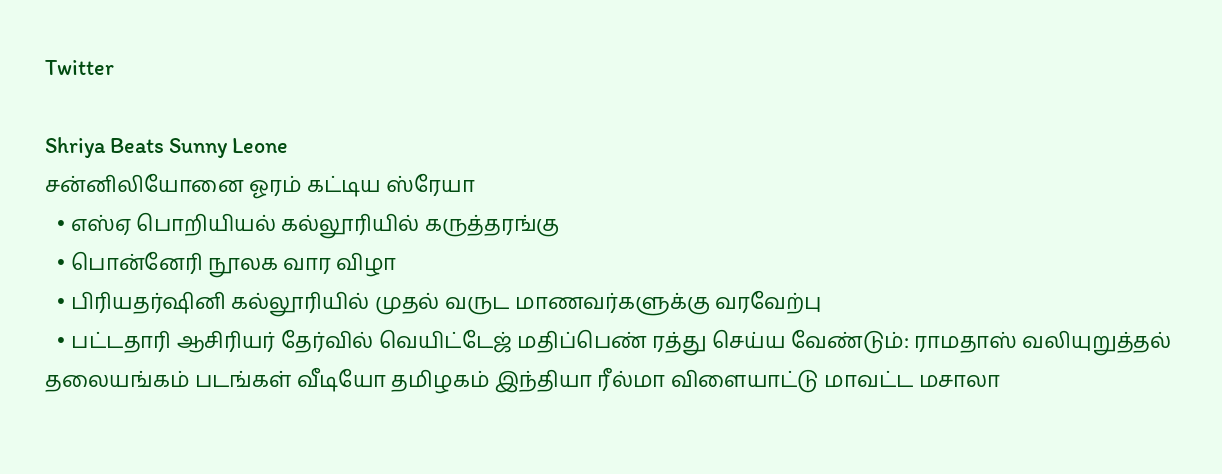Twitter

Shriya Beats Sunny Leone
சன்னிலியோனை ஓரம் கட்டிய ஸ்ரேயா
  • எஸ்ஏ பொறியியல் கல்லூரியில் கருத்தரங்கு
  • பொன்னேரி நூலக வார விழா
  • பிரியதர்ஷினி கல்லூரியில் முதல் வருட மாணவர்களுக்கு வரவேற்பு
  • பட்டதாரி ஆசிரியர் தேர்வில் வெயிட்டேஜ் மதிப்பெண் ரத்து செய்ய வேண்டும்: ராமதாஸ் வலியுறுத்தல்
தலையங்கம் படங்கள் வீடியோ தமிழகம் இந்தியா ரீல்மா விளையாட்டு மாவட்ட மசாலா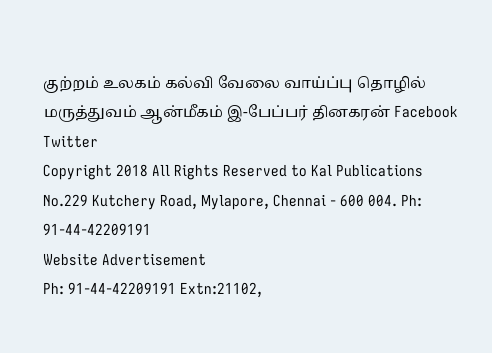குற்றம் உலகம் கல்வி வேலை வாய்ப்பு தொழில் மருத்துவம் ஆன்மீகம் இ-பேப்பர் தினகரன் Facebook Twitter
Copyright 2018 All Rights Reserved to Kal Publications
No.229 Kutchery Road, Mylapore, Chennai - 600 004. Ph: 91-44-42209191
Website Advertisement
Ph: 91-44-42209191 Extn:21102,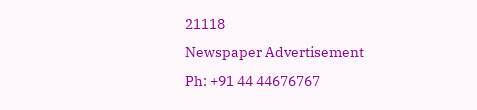21118
Newspaper Advertisement
Ph: +91 44 44676767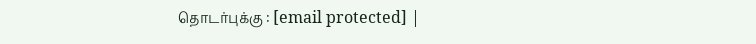தொடர்புக்கு : [email protected] |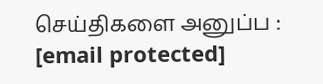செய்திகளை அனுப்ப : [email protected]